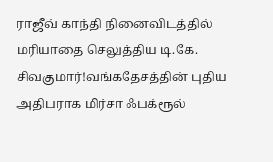ராஜீவ் காந்தி நினைவிடத்தில் மரியாதை செலுத்திய டி.கே. சிவகுமார்!வங்கதேசத்தின் புதிய அதிபராக மிர்சா ஃபக்ரூல்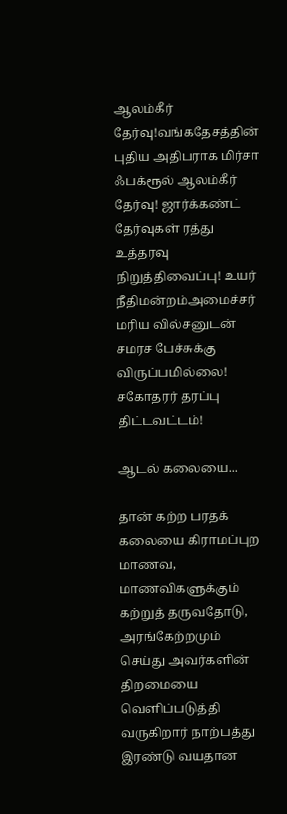ஆலம்கீர் தேர்வு!வங்கதேசத்தின் புதிய அதிபராக மிர்சா ஃபக்ரூல் ஆலம்கீர் தேர்வு! ஜார்க்கண்ட் தேர்வுகள் ரத்து உத்தரவு நிறுத்திவைப்பு! உயர் நீதிமன்றம்அமைச்சர் மரிய வில்சனுடன் சமரச பேச்சுக்கு விருப்பமில்லை! சகோதரர் தரப்பு திட்டவட்டம்!

ஆடல் கலையை...

தான் கற்ற பரதக் கலையை கிராமப்புற மாணவ, மாணவிகளுக்கும் கற்றுத் தருவதோடு, அரங்கேற்றமும் செய்து அவர்களின் திறமையை வெளிப்படுத்தி வருகிறார் நாற்பத்து இரண்டு வயதான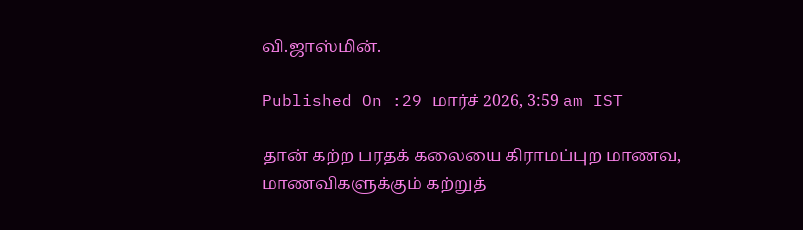வி.ஜாஸ்மின்.

Published On :29 மார்ச் 2026, 3:59 am IST

தான் கற்ற பரதக் கலையை கிராமப்புற மாணவ, மாணவிகளுக்கும் கற்றுத்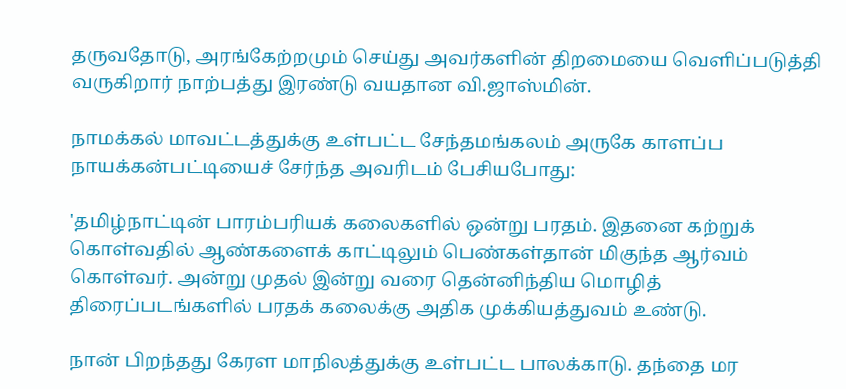தருவதோடு, அரங்கேற்றமும் செய்து அவர்களின் திறமையை வெளிப்படுத்தி வருகிறார் நாற்பத்து இரண்டு வயதான வி.ஜாஸ்மின்.

நாமக்கல் மாவட்டத்துக்கு உள்பட்ட சேந்தமங்கலம் அருகே காளப்ப நாயக்கன்பட்டியைச் சேர்ந்த அவரிடம் பேசியபோது:

'தமிழ்நாட்டின் பாரம்பரியக் கலைகளில் ஒன்று பரதம். இதனை கற்றுக் கொள்வதில் ஆண்களைக் காட்டிலும் பெண்கள்தான் மிகுந்த ஆர்வம் கொள்வர். அன்று முதல் இன்று வரை தென்னிந்திய மொழித் திரைப்படங்களில் பரதக் கலைக்கு அதிக முக்கியத்துவம் உண்டு.

நான் பிறந்தது கேரள மாநிலத்துக்கு உள்பட்ட பாலக்காடு. தந்தை மர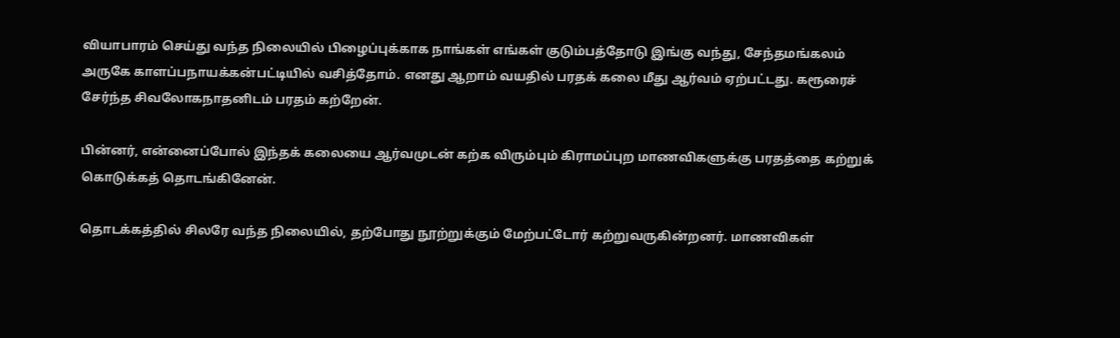வியாபாரம் செய்து வந்த நிலையில் பிழைப்புக்காக நாங்கள் எங்கள் குடும்பத்தோடு இங்கு வந்து, சேந்தமங்கலம் அருகே காளப்பநாயக்கன்பட்டியில் வசித்தோம். எனது ஆறாம் வயதில் பரதக் கலை மீது ஆர்வம் ஏற்பட்டது. கரூரைச் சேர்ந்த சிவலோகநாதனிடம் பரதம் கற்றேன்.

பின்னர், என்னைப்போல் இந்தக் கலையை ஆர்வமுடன் கற்க விரும்பும் கிராமப்புற மாணவிகளுக்கு பரதத்தை கற்றுக் கொடுக்கத் தொடங்கினேன்.

தொடக்கத்தில் சிலரே வந்த நிலையில், தற்போது நூற்றுக்கும் மேற்பட்டோர் கற்றுவருகின்றனர். மாணவிகள்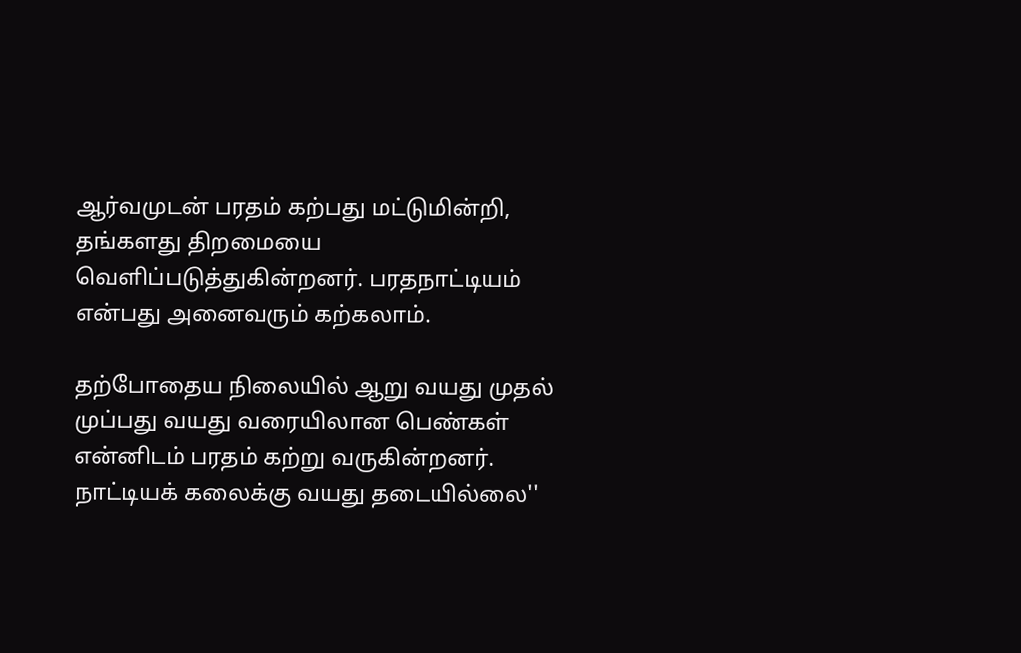ஆர்வமுடன் பரதம் கற்பது மட்டுமின்றி, தங்களது திறமையை வெளிப்படுத்துகின்றனர். பரதநாட்டியம் என்பது அனைவரும் கற்கலாம்.

தற்போதைய நிலையில் ஆறு வயது முதல் முப்பது வயது வரையிலான பெண்கள் என்னிடம் பரதம் கற்று வருகின்றனர். நாட்டியக் கலைக்கு வயது தடையில்லை''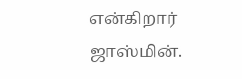என்கிறார் ஜாஸ்மின்.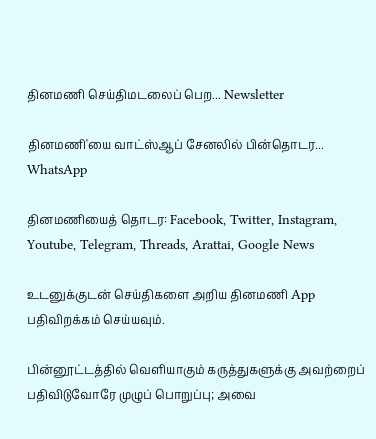தினமணி செய்திமடலைப் பெற... Newsletter

தினமணி'யை வாட்ஸ்ஆப் சேனலில் பின்தொடர... WhatsApp

தினமணியைத் தொடர: Facebook, Twitter, Instagram, Youtube, Telegram, Threads, Arattai, Google News

உடனுக்குடன் செய்திகளை அறிய தினமணி App பதிவிறக்கம் செய்யவும்.

பின்னூட்டத்தில் வெளியாகும் கருத்துகளுக்கு அவற்றைப் பதிவிடுவோரே முழுப் பொறுப்பு; அவை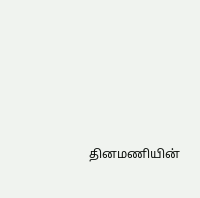தினமணியின்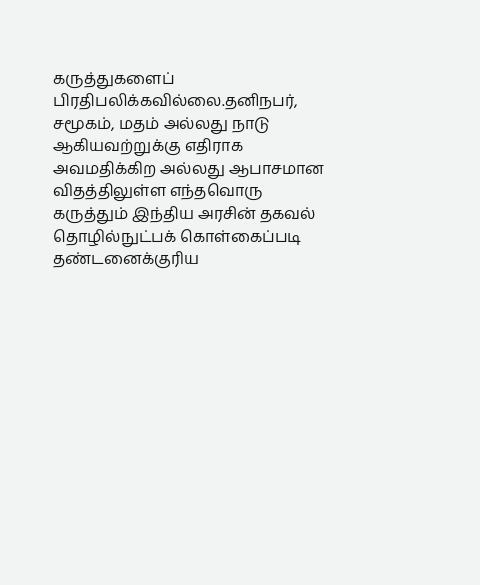கருத்துகளைப் பிரதிபலிக்கவில்லை.தனிநபர், சமூகம், மதம் அல்லது நாடு ஆகியவற்றுக்கு எதிராக அவமதிக்கிற அல்லது ஆபாசமான விதத்திலுள்ள எந்தவொரு கருத்தும் இந்திய அரசின் தகவல் தொழில்நுட்பக் கொள்கைப்படி தண்டனைக்குரிய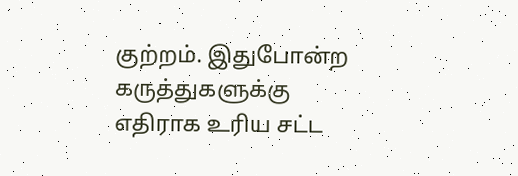குற்றம். இதுபோன்ற கருத்துகளுக்கு எதிராக உரிய சட்ட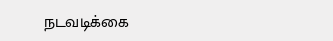நடவடிக்கை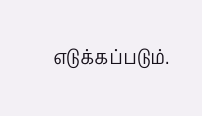எடுக்கப்படும்.